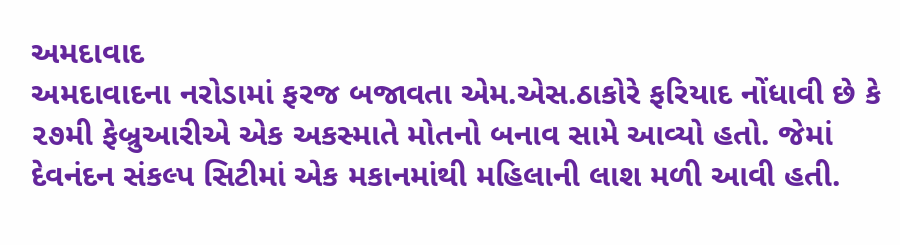અમદાવાદ
અમદાવાદના નરોડામાં ફરજ બજાવતા એમ.એસ.ઠાકોરે ફરિયાદ નોંધાવી છે કે ૨૭મી ફેબ્રુઆરીએ એક અકસ્માતે મોતનો બનાવ સામે આવ્યો હતો. જેમાં દેવનંદન સંકલ્પ સિટીમાં એક મકાનમાંથી મહિલાની લાશ મળી આવી હતી.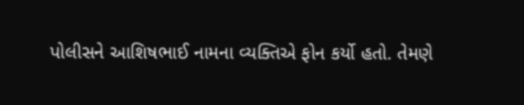પોલીસને આશિષભાઈ નામના વ્યક્તિએ ફોન કર્યો હતો. તેમણે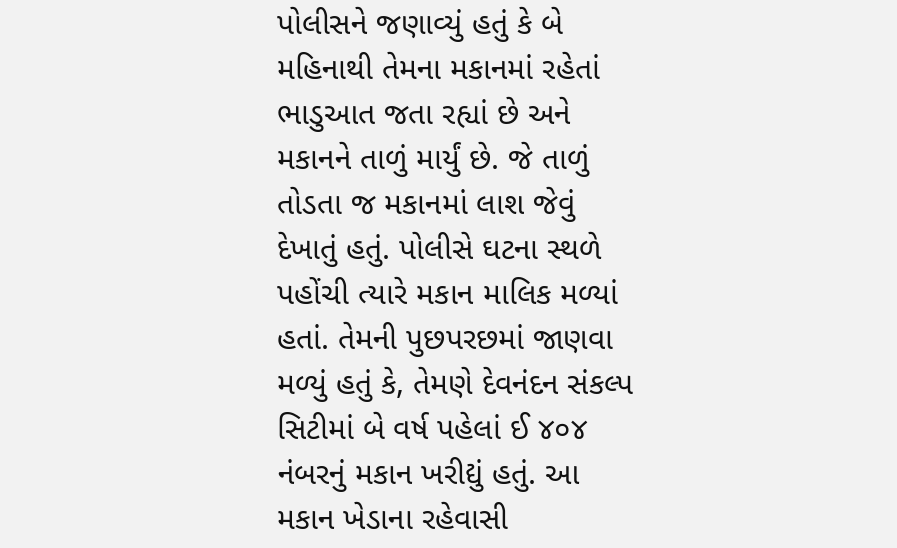પોલીસને જણાવ્યું હતું કે બે મહિનાથી તેમના મકાનમાં રહેતાં ભાડુઆત જતા રહ્યાં છે અને મકાનને તાળું માર્યું છે. જે તાળું તોડતા જ મકાનમાં લાશ જેવું દેખાતું હતું. પોલીસે ઘટના સ્થળે પહોંચી ત્યારે મકાન માલિક મળ્યાં હતાં. તેમની પુછપરછમાં જાણવા મળ્યું હતું કે, તેમણે દેવનંદન સંકલ્પ સિટીમાં બે વર્ષ પહેલાં ઈ ૪૦૪ નંબરનું મકાન ખરીદ્યું હતું. આ મકાન ખેડાના રહેવાસી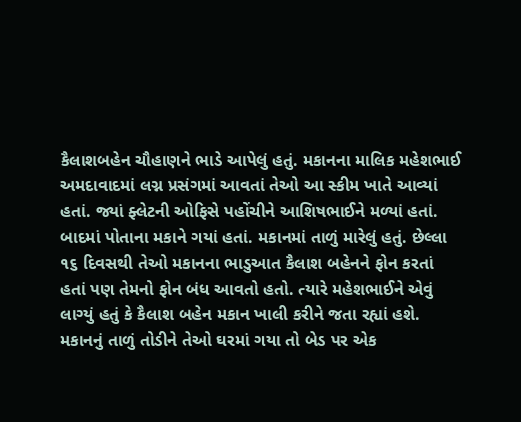કૈલાશબહેન ચૌહાણને ભાડે આપેલું હતું. મકાનના માલિક મહેશભાઈ અમદાવાદમાં લગ્ન પ્રસંગમાં આવતાં તેઓ આ સ્કીમ ખાતે આવ્યાં હતાં. જ્યાં ફ્લેટની ઓફિસે પહોંચીને આશિષભાઈને મળ્યાં હતાં. બાદમાં પોતાના મકાને ગયાં હતાં. મકાનમાં તાળું મારેલું હતું. છેલ્લા ૧૬ દિવસથી તેઓ મકાનના ભાડુઆત કૈલાશ બહેનને ફોન કરતાં હતાં પણ તેમનો ફોન બંધ આવતો હતો. ત્યારે મહેશભાઈને એવું લાગ્યું હતું કે કૈલાશ બહેન મકાન ખાલી કરીને જતા રહ્યાં હશે. મકાનનું તાળું તોડીને તેઓ ઘરમાં ગયા તો બેડ પર એક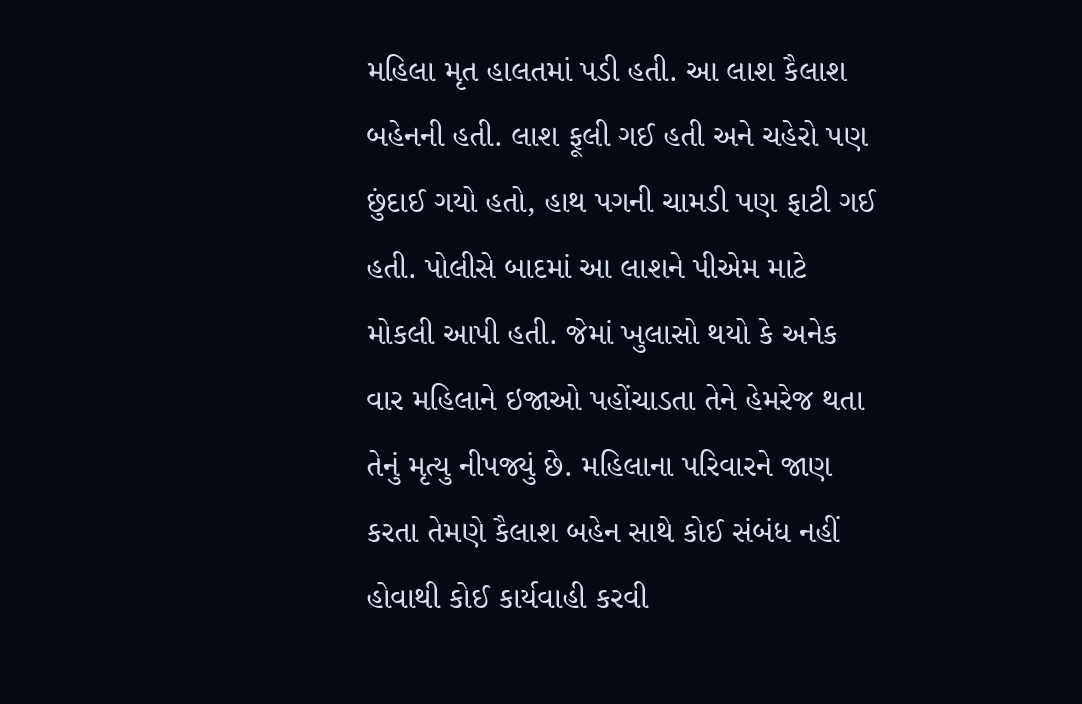મહિલા મૃત હાલતમાં પડી હતી. આ લાશ કૈલાશ બહેનની હતી. લાશ ફૂલી ગઈ હતી અને ચહેરો પણ છુંદાઈ ગયો હતો, હાથ પગની ચામડી પણ ફાટી ગઈ હતી. પોલીસે બાદમાં આ લાશને પીએમ માટે મોકલી આપી હતી. જેમાં ખુલાસો થયો કે અનેક વાર મહિલાને ઇજાઓ પહોંચાડતા તેને હેમરેજ થતા તેનું મૃત્યુ નીપજ્યું છે. મહિલાના પરિવારને જાણ કરતા તેમણે કૈલાશ બહેન સાથે કોઈ સંબંધ નહીં હોવાથી કોઈ કાર્યવાહી કરવી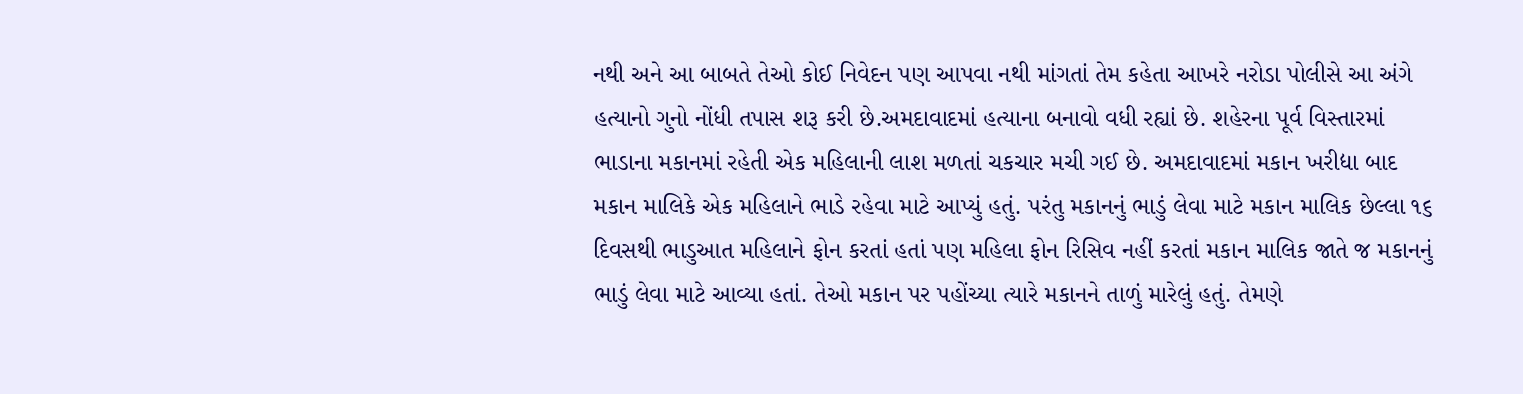નથી અને આ બાબતે તેઓ કોઈ નિવેદન પણ આપવા નથી માંગતાં તેમ કહેતા આખરે નરોડા પોલીસે આ અંગે હત્યાનો ગુનો નોંધી તપાસ શરૂ કરી છે.અમદાવાદમાં હત્યાના બનાવો વધી રહ્યાં છે. શહેરના પૂર્વ વિસ્તારમાં ભાડાના મકાનમાં રહેતી એક મહિલાની લાશ મળતાં ચકચાર મચી ગઈ છે. અમદાવાદમાં મકાન ખરીદ્યા બાદ મકાન માલિકે એક મહિલાને ભાડે રહેવા માટે આપ્યું હતું. પરંતુ મકાનનું ભાડું લેવા માટે મકાન માલિક છેલ્લા ૧૬ દિવસથી ભાડુઆત મહિલાને ફોન કરતાં હતાં પણ મહિલા ફોન રિસિવ નહીં કરતાં મકાન માલિક જાતે જ મકાનનું ભાડું લેવા માટે આવ્યા હતાં. તેઓ મકાન પર પહોંચ્યા ત્યારે મકાનને તાળું મારેલું હતું. તેમણે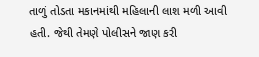તાળું તોડતા મકાનમાંથી મહિલાની લાશ મળી આવી હતી. જેથી તેમણે પોલીસને જાણ કરી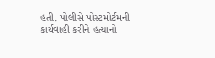હતી. પોલીસે પોસ્ટમોર્ટમની કાર્યવાહી કરીને હત્યાનો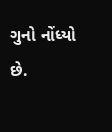ગુનો નોંધ્યો છે.